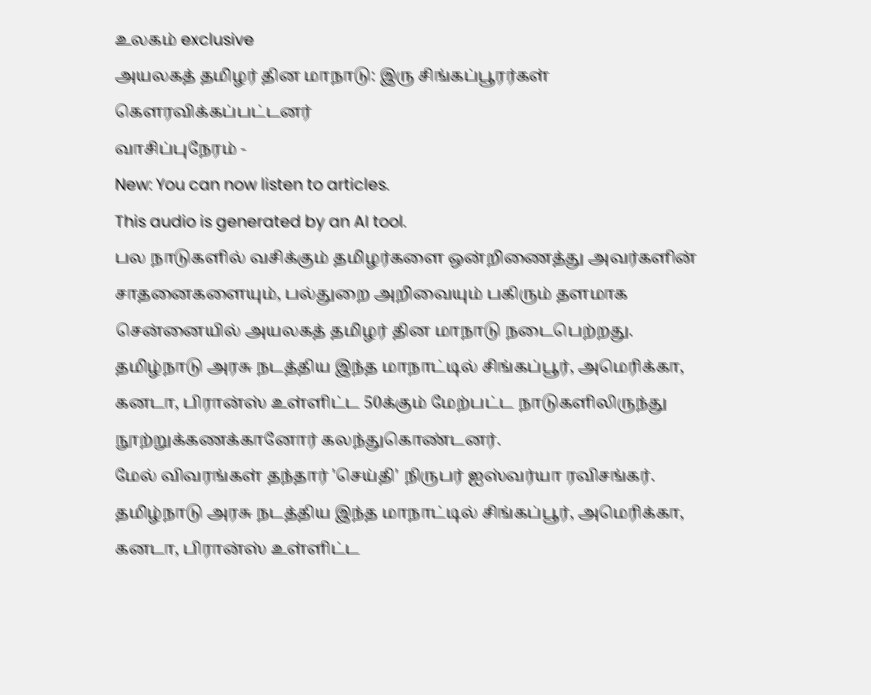உலகம் exclusive
அயலகத் தமிழர் தின மாநாடு: இரு சிங்கப்பூரர்கள் கௌரவிக்கப்பட்டனர்
வாசிப்புநேரம் -
New: You can now listen to articles.
This audio is generated by an AI tool.
பல நாடுகளில் வசிக்கும் தமிழர்களை ஒன்றிணைத்து அவர்களின் சாதனைகளையும், பல்துறை அறிவையும் பகிரும் தளமாக சென்னையில் அயலகத் தமிழர் தின மாநாடு நடைபெற்றது.
தமிழ்நாடு அரசு நடத்திய இந்த மாநாட்டில் சிங்கப்பூர், அமெரிக்கா, கனடா, பிரான்ஸ் உள்ளிட்ட 50க்கும் மேற்பட்ட நாடுகளிலிருந்து நூற்றுக்கணக்கானோர் கலந்துகொண்டனர்.
மேல் விவரங்கள் தந்தார் 'செய்தி' நிருபர் ஐஸ்வர்யா ரவிசங்கர்.
தமிழ்நாடு அரசு நடத்திய இந்த மாநாட்டில் சிங்கப்பூர், அமெரிக்கா, கனடா, பிரான்ஸ் உள்ளிட்ட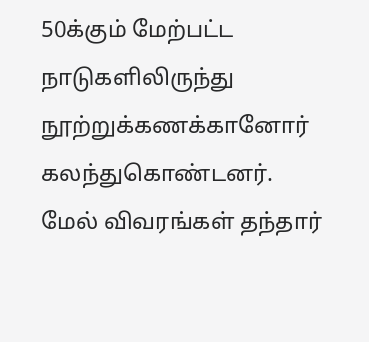50க்கும் மேற்பட்ட நாடுகளிலிருந்து நூற்றுக்கணக்கானோர் கலந்துகொண்டனர்.
மேல் விவரங்கள் தந்தார்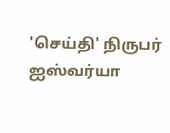'செய்தி' நிருபர் ஐஸ்வர்யா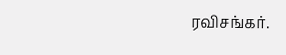ரவிசங்கர்.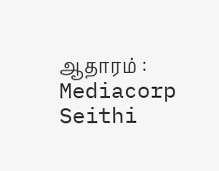ஆதாரம் : Mediacorp Seithi